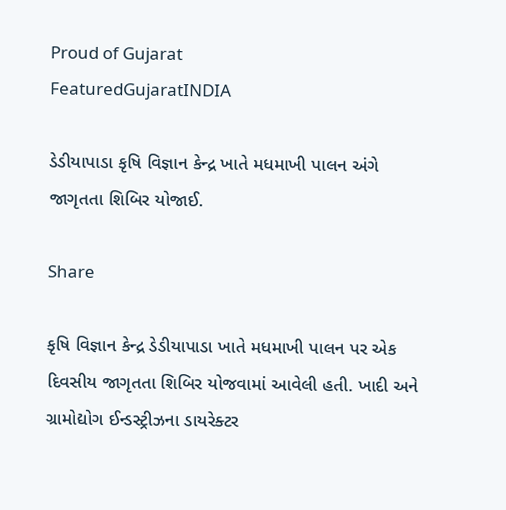Proud of Gujarat
FeaturedGujaratINDIA

ડેડીયાપાડા કૃષિ વિજ્ઞાન કેન્દ્ર ખાતે મધમાખી પાલન અંગે જાગૃતતા શિબિર યોજાઈ.

Share

કૃષિ વિજ્ઞાન કેન્દ્ર ડેડીયાપાડા ખાતે મધમાખી પાલન પર એક દિવસીય જાગૃતતા શિબિર યોજવામાં આવેલી હતી. ખાદી અને ગ્રામોદ્યોગ ઈન્ડસ્ટ્રીઝના ડાયરેક્ટર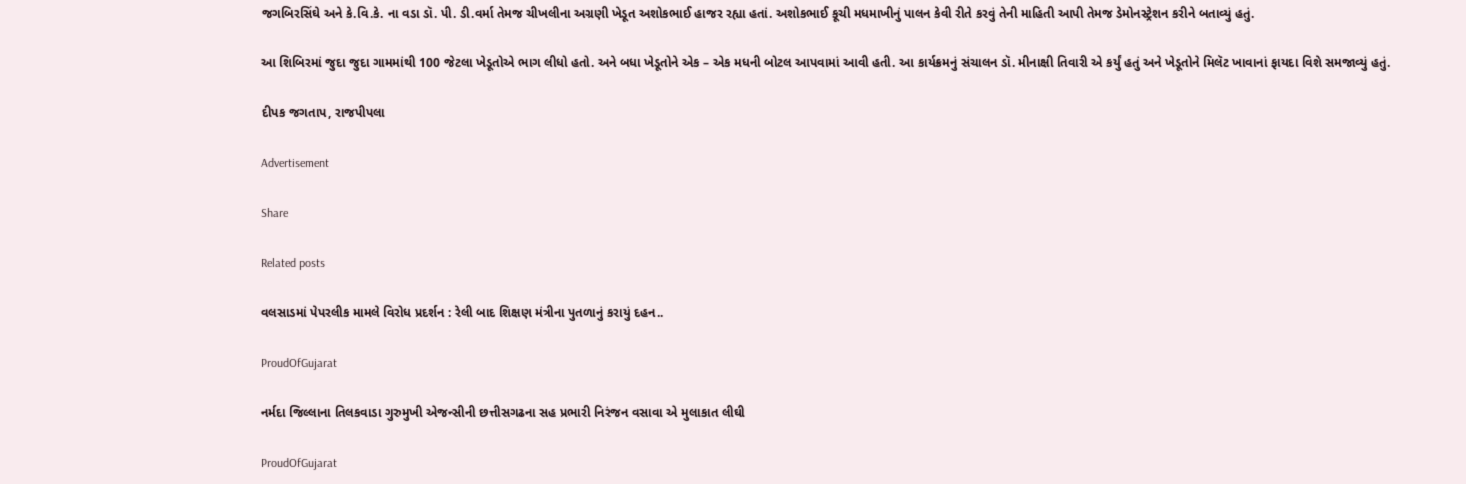જગબિરસિંઘે અને કે.વિ.કે. ના વડા ડૉ. પી. ડી.વર્મા તેમજ ચીખલીના અગ્રણી ખેડૂત અશોકભાઈ હાજર રહ્યા હતાં. અશોકભાઈ કૂચી મધમાખીનું પાલન કેવી રીતે કરવું તેની માહિતી આપી તેમજ ડેમોનસ્ટ્રેશન કરીને બતાવ્યું હતું.

આ શિબિરમાં જુદા જુદા ગામમાંથી 100 જેટલા ખેડૂતોએ ભાગ લીધો હતો. અને બધા ખેડૂતોને એક – એક મધની બોટલ આપવામાં આવી હતી. આ કાર્યક્રમનું સંચાલન ડૉ. મીનાક્ષી તિવારી એ કર્યું હતું અને ખેડૂતોને મિલૅટ ખાવાનાં ફાયદા વિશે સમજાવ્યું હતું.

દીપક જગતાપ, રાજપીપલા

Advertisement

Share

Related posts

વલસાડમાં પેપરલીક મામલે વિરોધ પ્રદર્શન : રેલી બાદ શિક્ષણ મંત્રીના પુતળાનું કરાયું દહન..

ProudOfGujarat

નર્મદા જિલ્લાના તિલકવાડા ગુરુમુખી એજન્સીની છત્તીસગઢના સહ પ્રભારી નિરંજન વસાવા એ મુલાકાત લીઘી

ProudOfGujarat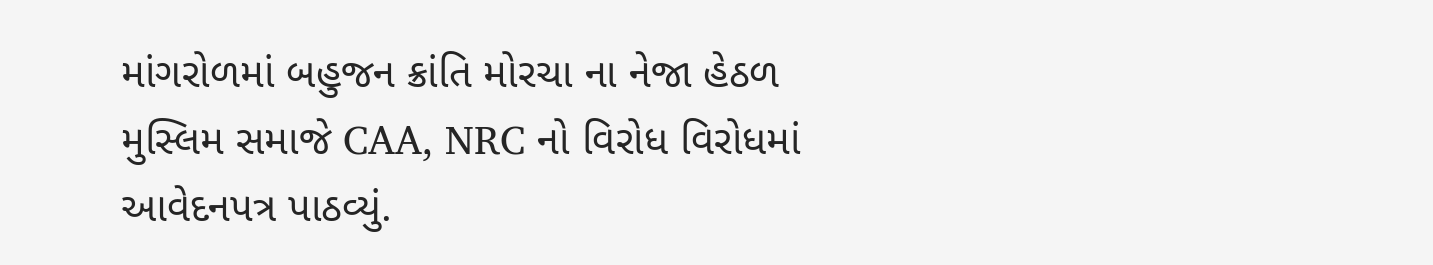માંગરોળમાં બહુજન ક્રાંતિ મોરચા ના નેજા હેઠળ મુસ્લિમ સમાજે CAA, NRC નો વિરોધ વિરોધમાં આવેદનપત્ર પાઠવ્યું.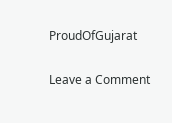ProudOfGujarat

Leave a Comment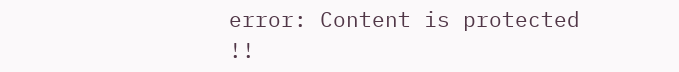error: Content is protected !!